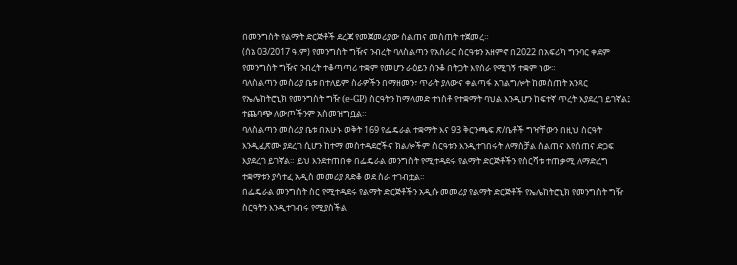በመንግስት የልማት ድርጅቶች ደረጃ የመጀመሪያው ስልጠና መስጠት ተጀመረ።
(ሰኔ 03/2017 ዓ.ም) የመንግስት ግዥና ንብረት ባለስልጣን የአሰራር ስርዓቱን አዘምኖ በ2022 በአፍሪካ ግንባር ቀደም የመንግስት ግዥና ንብረት ተቆጣጣሪ ተቋም የመሆን ራዕይን ሰንቆ በትጋት እየሰራ የሚገኝ ተቋም ነው።
ባለስልጣን መስሪያ ቤቱ በተለይም ስራዎችን በማዘመን፣ ጥራት ያለውና ቀልጣፋ አገልግሎት ከመስጠት አንጻር የኤሌከትሮኒክ የመንግስት ግዥ (e-GP) ስርዓትን ከማላመድ ተነስቶ የተቋማት ባህል እንዲሆን ከፍተኛ ጥረት እያደረገ ይገኛል፤ ተጨባጭ ለውጦችንም አስመዝግቧል።
ባለስልጣን መስሪያ ቤቱ በአሁኑ ወቅት 169 የፌዴራል ተቋማት እና 93 ቅርንጫፍ ጽ/ቤቶች ግዣቸውን በዚህ ስርዓት እንዲፈጽሙ ያደረገ ሲሆን ከተማ መስተዳደሮችና ክልሎችም ስርዓቱን እንዲተገበሩት ለማስቻል ስልጠና እየሰጠና ድጋፍ እያደረገ ይገኛል። ይህ እንደተጠበቀ በፌዴራል መንግስት የሚተዳደሩ የልማት ድርጅቶችን የስርሻቱ ተጠቃሚ ለማድረግ ተቋማቱን ያሳተፈ አዲስ መመሪያ ጸድቆ ወደ ስራ ተገብቷል።
በፌዴራል መንግስት ስር የሚተዳደሩ የልማት ድርጅቶችን አዲሱ መመሪያ የልማት ድርጅቶች የኤሌከትሮኒክ የመንግስት ግዥ ስርዓትን እንዲተገብሩ የሚያስችል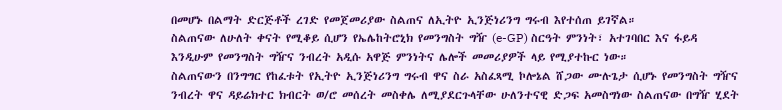በመሆኑ በልማት ድርጅቶች ረገድ የመጀመሪያው ስልጠና ለኢትዮ ኢንጅነሪንግ ግሩብ እየተሰጠ ይገኛል።
ስልጠናው ለሁለት ቀናት የሚቆይ ሲሆን የኤሌከትሮኒክ የመንግስት ግዥ (e-GP) ስርዓት ምንነት፣ አተገባበር እና ፋይዳ እንዲሁም የመንግስት ግዥና ንብረት አዲሱ አዋጅ ምንነትና ሌሎች መመሪያዎች ላይ የሚያተኩር ነው።
ስልጠናውን በንግግር የከፈቱት የኢትዮ ኢንጅነሪንግ ግሩብ ዋና ስራ አስፈጻሚ ኮሎኔል ሸጋው ሙሉጌታ ሲሆኑ የመንግስት ግዥና ንብረት ዋና ዳይሬክተር ክብርት ወ/ሮ መሰረት መስቀሌ ለሚያደርጉላቸው ሁለንተናዊ ድጋፍ አመስግነው ስልጠናው በግዥ ሂደት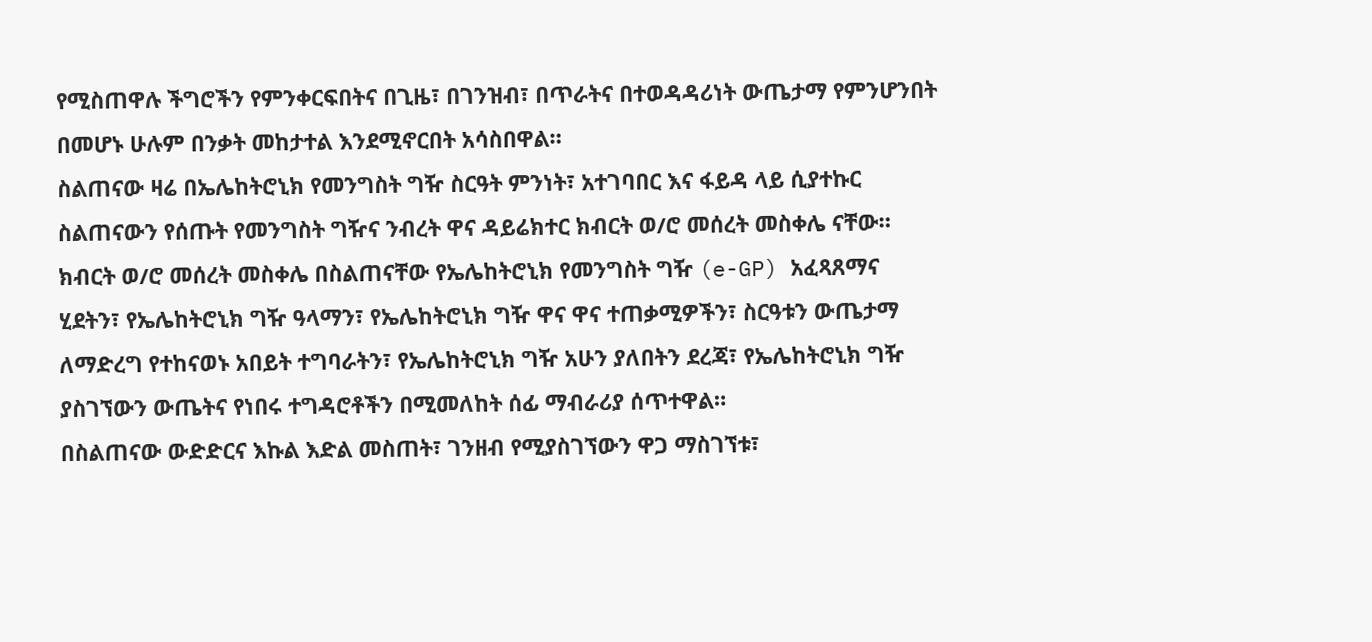የሚስጠዋሉ ችግሮችን የምንቀርፍበትና በጊዜ፣ በገንዝብ፣ በጥራትና በተወዳዳሪነት ውጤታማ የምንሆንበት በመሆኑ ሁሉም በንቃት መከታተል እንደሚኖርበት አሳስበዋል።
ስልጠናው ዛሬ በኤሌከትሮኒክ የመንግስት ግዥ ስርዓት ምንነት፣ አተገባበር እና ፋይዳ ላይ ሲያተኩር ስልጠናውን የሰጡት የመንግስት ግዥና ንብረት ዋና ዳይሬክተር ክብርት ወ/ሮ መሰረት መስቀሌ ናቸው።
ክብርት ወ/ሮ መሰረት መስቀሌ በስልጠናቸው የኤሌከትሮኒክ የመንግስት ግዥ (e-GP) አፈጻጸማና ሂደትን፣ የኤሌከትሮኒክ ግዥ ዓላማን፣ የኤሌከትሮኒክ ግዥ ዋና ዋና ተጠቃሚዎችን፣ ስርዓቱን ውጤታማ ለማድረግ የተከናወኑ አበይት ተግባራትን፣ የኤሌከትሮኒክ ግዥ አሁን ያለበትን ደረጃ፣ የኤሌከትሮኒክ ግዥ ያስገኘውን ውጤትና የነበሩ ተግዳሮቶችን በሚመለከት ሰፊ ማብራሪያ ሰጥተዋል።
በስልጠናው ውድድርና እኩል እድል መስጠት፣ ገንዘብ የሚያስገኘውን ዋጋ ማስገኘቱ፣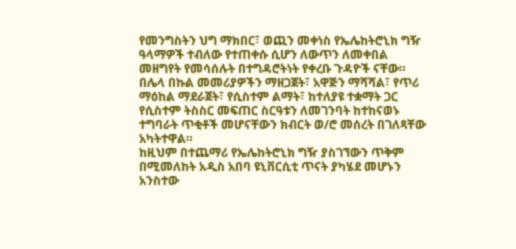የመንግስትን ህግ ማክበር፣ ወጪን መቀነስ የኤሌከትሮኒክ ግዥ ዓላማዎች ተብለው የተጠቀሱ ሲሆን ለውጥን ለመቀበል መዘግየት የመሳሰሉት በተግዳሮትነት የቀረቡ ጉዳዮች ናቸው።
በሌላ በኩል መመሪያዎችን ማዘጋጀት፣ አዋጅን ማሻሻል፣ የጥሪ ማዕከል ማደራጀት፣ የሲስተም ልማት፣ ከተለያዩ ተቋማት ጋር የሲስተም ትስስር መፍጠር ስርዓቱን ለመገንባት ከተከናወኑ ተግባራት ጥቂቶች መሆናቸውን ክብርት ወ/ሮ መሰረት በገለጻቸው አካትተዋል።
ከዚህም በተጨማሪ የኤሌከትሮኒክ ግዥ ያስገኘውን ጥቅም በሚመለከት አዲስ አበባ ዩኒቨርሲቲ ጥናት ያካሄደ መሆኑን አንስተው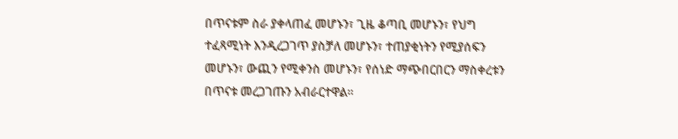በጥናቱም ስራ ያቀላጠፈ መሆኑን፣ ጊዜ ቆጣቢ መሆኑን፣ የህግ ተፈጻሚነት እንዲረጋገጥ ያስቻለ መሆኑን፣ ተጠያቂነትን የሚያሰፍን መሆኑን፣ ውጪን የሚቀንስ መሆኑን፣ የሰነድ ማጭበርበርን ማስቀረቱን በጥናቱ መረጋገጡን አብራርተዋል።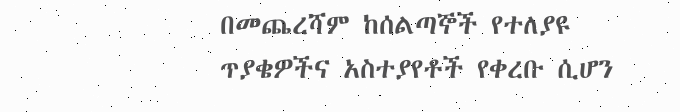በመጨረሻም ከሰልጣኞች የተለያዩ ጥያቄዎችና አስተያየቶች የቀረቡ ሲሆን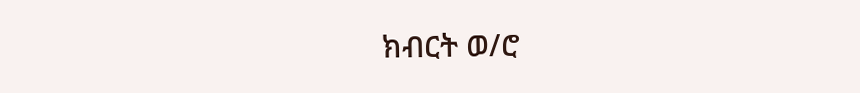ክብርት ወ/ሮ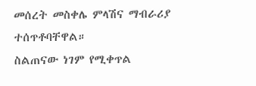መሰረት መስቀሌ ምላሽና ማብራሪያ ተሰጥቶባቸዋል።
ስልጠናው ነገም የሚቀጥል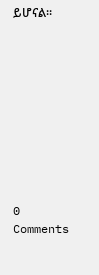ይሆናል።










0 Comments